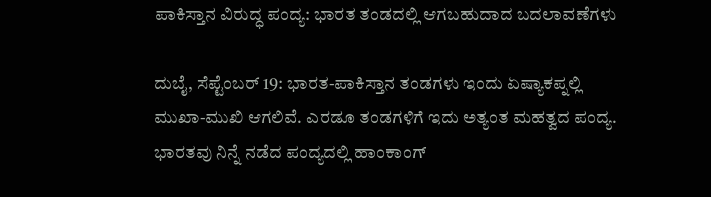ಪಾಕಿಸ್ತಾನ ವಿರುದ್ಧ ಪಂದ್ಯ: ಭಾರತ ತಂಡದಲ್ಲಿ ಆಗಬಹುದಾದ ಬದಲಾವಣೆಗಳು

ದುಬೈ, ಸೆಪ್ಟೆಂಬರ್ 19: ಭಾರತ-ಪಾಕಿಸ್ತಾನ ತಂಡಗಳು ಇಂದು ಏಷ್ಯಾಕಪ್ನಲ್ಲಿ ಮುಖಾ-ಮುಖಿ ಆಗಲಿವೆ. ಎರಡೂ ತಂಡಗಳಿಗೆ ಇದು ಅತ್ಯಂತ ಮಹತ್ವದ ಪಂದ್ಯ.
ಭಾರತವು ನಿನ್ನೆ ನಡೆದ ಪಂದ್ಯದಲ್ಲಿ ಹಾಂಕಾಂಗ್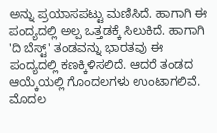ಅನ್ನು ಪ್ರಯಾಸಪಟ್ಟು ಮಣಿಸಿದೆ. ಹಾಗಾಗಿ ಈ ಪಂದ್ಯದಲ್ಲಿ ಅಲ್ಪ ಒತ್ತಡಕ್ಕೆ ಸಿಲುಕಿದೆ. ಹಾಗಾಗಿ 'ದಿ ಬೆಸ್ಟ್' ತಂಡವನ್ನು ಭಾರತವು ಈ ಪಂದ್ಯದಲ್ಲಿ ಕಣಕ್ಕಿಳಿಸಲಿದೆ. ಆದರೆ ತಂಡದ ಆಯ್ಕೆಯಲ್ಲಿ ಗೊಂದಲಗಳು ಉಂಟಾಗಲಿವೆ.
ಮೊದಲ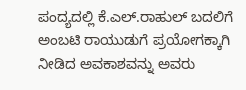ಪಂದ್ಯದಲ್ಲಿ ಕೆ.ಎಲ್.ರಾಹುಲ್ ಬದಲಿಗೆ ಅಂಬಟಿ ರಾಯುಡುಗೆ ಪ್ರಯೋಗಕ್ಕಾಗಿ ನೀಡಿದ ಅವಕಾಶವನ್ನು ಅವರು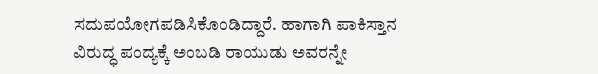ಸದುಪಯೋಗಪಡಿಸಿಕೊಂಡಿದ್ದಾರೆ. ಹಾಗಾಗಿ ಪಾಕಿಸ್ತಾನ ವಿರುದ್ಧ ಪಂದ್ಯಕ್ಕೆ ಅಂಬಡಿ ರಾಯುಡು ಅವರನ್ನೇ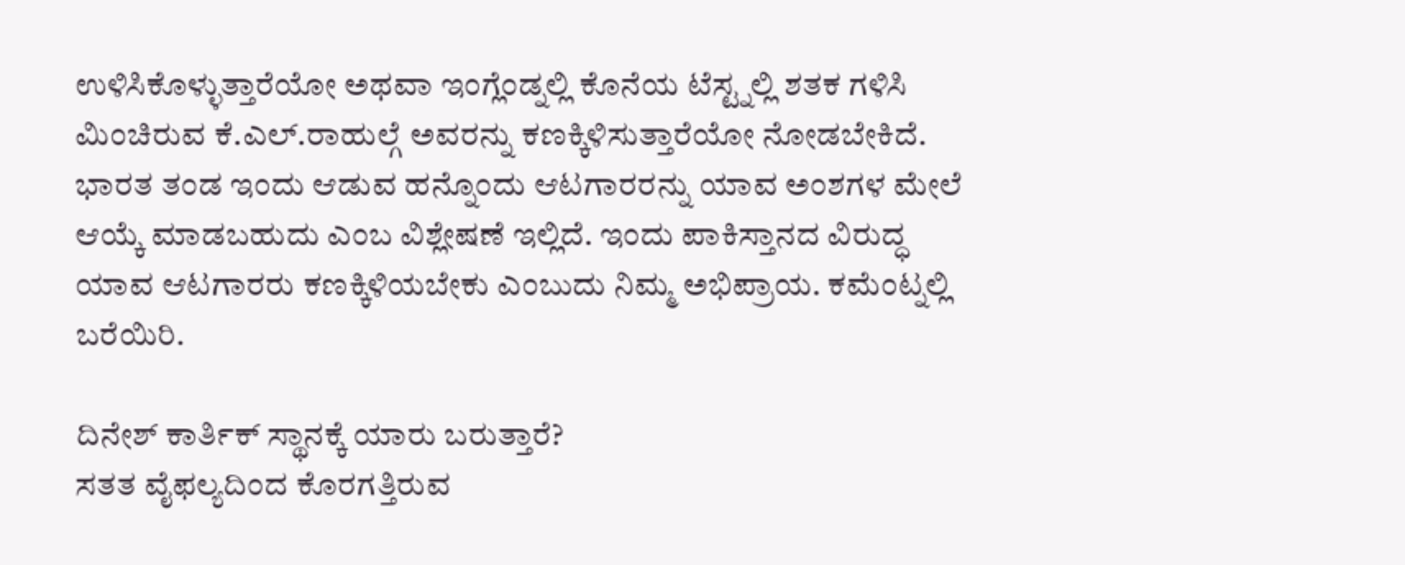ಉಳಿಸಿಕೊಳ್ಳುತ್ತಾರೆಯೋ ಅಥವಾ ಇಂಗ್ಲೆಂಡ್ನಲ್ಲಿ ಕೊನೆಯ ಟೆಸ್ಟ್ನಲ್ಲಿ ಶತಕ ಗಳಿಸಿ ಮಿಂಚಿರುವ ಕೆ.ಎಲ್.ರಾಹುಲ್ಗೆ ಅವರನ್ನು ಕಣಕ್ಕಿಳಿಸುತ್ತಾರೆಯೋ ನೋಡಬೇಕಿದೆ.
ಭಾರತ ತಂಡ ಇಂದು ಆಡುವ ಹನ್ನೊಂದು ಆಟಗಾರರನ್ನು ಯಾವ ಅಂಶಗಳ ಮೇಲೆ ಆಯ್ಕೆ ಮಾಡಬಹುದು ಎಂಬ ವಿಶ್ಲೇಷಣೆ ಇಲ್ಲಿದೆ. ಇಂದು ಪಾಕಿಸ್ತಾನದ ವಿರುದ್ಧ ಯಾವ ಆಟಗಾರರು ಕಣಕ್ಕಿಳಿಯಬೇಕು ಎಂಬುದು ನಿಮ್ಮ ಅಭಿಪ್ರಾಯ. ಕಮೆಂಟ್ನಲ್ಲಿ ಬರೆಯಿರಿ.

ದಿನೇಶ್ ಕಾರ್ತಿಕ್ ಸ್ಥಾನಕ್ಕೆ ಯಾರು ಬರುತ್ತಾರೆ?
ಸತತ ವೈಫಲ್ಯದಿಂದ ಕೊರಗತ್ತಿರುವ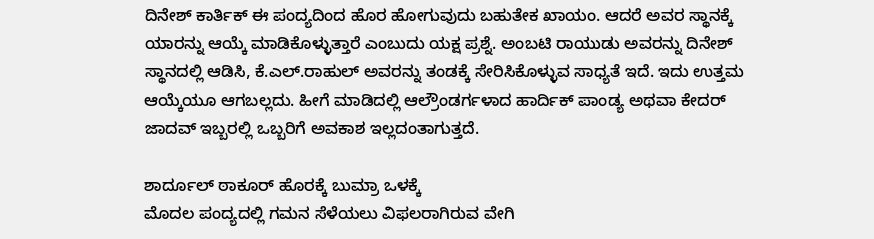ದಿನೇಶ್ ಕಾರ್ತಿಕ್ ಈ ಪಂದ್ಯದಿಂದ ಹೊರ ಹೋಗುವುದು ಬಹುತೇಕ ಖಾಯಂ. ಆದರೆ ಅವರ ಸ್ಥಾನಕ್ಕೆ ಯಾರನ್ನು ಆಯ್ಕೆ ಮಾಡಿಕೊಳ್ಳುತ್ತಾರೆ ಎಂಬುದು ಯಕ್ಷ ಪ್ರಶ್ನೆ. ಅಂಬಟಿ ರಾಯುಡು ಅವರನ್ನು ದಿನೇಶ್ ಸ್ಥಾನದಲ್ಲಿ ಆಡಿಸಿ, ಕೆ.ಎಲ್.ರಾಹುಲ್ ಅವರನ್ನು ತಂಡಕ್ಕೆ ಸೇರಿಸಿಕೊಳ್ಳುವ ಸಾಧ್ಯತೆ ಇದೆ. ಇದು ಉತ್ತಮ ಆಯ್ಕೆಯೂ ಆಗಬಲ್ಲದು. ಹೀಗೆ ಮಾಡಿದಲ್ಲಿ ಆಲ್ರೌಂಡರ್ಗಳಾದ ಹಾರ್ದಿಕ್ ಪಾಂಡ್ಯ ಅಥವಾ ಕೇದರ್ ಜಾದವ್ ಇಬ್ಬರಲ್ಲಿ ಒಬ್ಬರಿಗೆ ಅವಕಾಶ ಇಲ್ಲದಂತಾಗುತ್ತದೆ.

ಶಾರ್ದೂಲ್ ಠಾಕೂರ್ ಹೊರಕ್ಕೆ ಬುಮ್ರಾ ಒಳಕ್ಕೆ
ಮೊದಲ ಪಂದ್ಯದಲ್ಲಿ ಗಮನ ಸೆಳೆಯಲು ವಿಫಲರಾಗಿರುವ ವೇಗಿ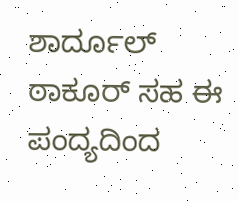ಶಾರ್ದೂಲ್ ಠಾಕೂರ್ ಸಹ ಈ ಪಂದ್ಯದಿಂದ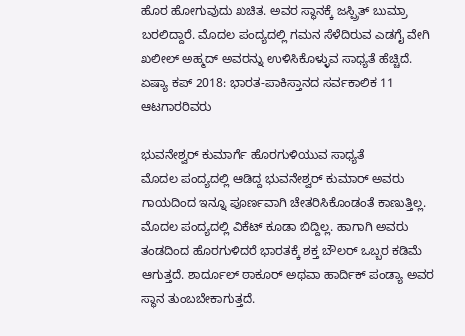ಹೊರ ಹೋಗುವುದು ಖಚಿತ. ಅವರ ಸ್ಥಾನಕ್ಕೆ ಜಸ್ಪ್ರಿತ್ ಬುಮ್ರಾ ಬರಲಿದ್ದಾರೆ. ಮೊದಲ ಪಂದ್ಯದಲ್ಲಿ ಗಮನ ಸೆಳೆದಿರುವ ಎಡಗೈ ವೇಗಿ ಖಲೀಲ್ ಅಹ್ಮದ್ ಅವರನ್ನು ಉಳಿಸಿಕೊಳ್ಳುವ ಸಾಧ್ಯತೆ ಹೆಚ್ಚಿದೆ.
ಏಷ್ಯಾ ಕಪ್ 2018: ಭಾರತ-ಪಾಕಿಸ್ತಾನದ ಸರ್ವಕಾಲಿಕ 11 ಆಟಗಾರರಿವರು

ಭುವನೇಶ್ವರ್ ಕುಮಾರ್ಗೆ ಹೊರಗುಳಿಯುವ ಸಾಧ್ಯತೆ
ಮೊದಲ ಪಂದ್ಯದಲ್ಲಿ ಆಡಿದ್ದ ಭುವನೇಶ್ವರ್ ಕುಮಾರ್ ಅವರು ಗಾಯದಿಂದ ಇನ್ನೂ ಪೂರ್ಣವಾಗಿ ಚೇತರಿಸಿಕೊಂಡಂತೆ ಕಾಣುತ್ತಿಲ್ಲ. ಮೊದಲ ಪಂದ್ಯದಲ್ಲಿ ವಿಕೆಟ್ ಕೂಡಾ ಬಿದ್ದಿಲ್ಲ. ಹಾಗಾಗಿ ಅವರು ತಂಡದಿಂದ ಹೊರಗುಳಿದರೆ ಭಾರತಕ್ಕೆ ಶಕ್ತ ಬೌಲರ್ ಒಬ್ಬರ ಕಡಿಮೆ ಆಗುತ್ತದೆ. ಶಾರ್ದೂಲ್ ಠಾಕೂರ್ ಅಥವಾ ಹಾರ್ದಿಕ್ ಪಂಡ್ಯಾ ಅವರ ಸ್ಥಾನ ತುಂಬಬೇಕಾಗುತ್ತದೆ.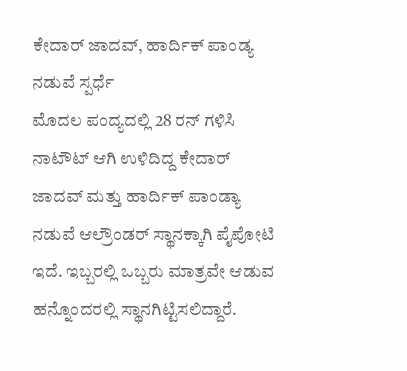ಕೇದಾರ್ ಜಾದವ್, ಹಾರ್ದಿಕ್ ಪಾಂಡ್ಯ ನಡುವೆ ಸ್ಪರ್ಧೆ
ಮೊದಲ ಪಂದ್ಯದಲ್ಲಿ 28 ರನ್ ಗಳಿಸಿ ನಾಟೌಟ್ ಆಗಿ ಉಳಿದಿದ್ದ ಕೇದಾರ್ ಜಾದವ್ ಮತ್ತು ಹಾರ್ದಿಕ್ ಪಾಂಡ್ಯಾ ನಡುವೆ ಆಲ್ರೌಂಡರ್ ಸ್ಥಾನಕ್ಕಾಗಿ ಪೈಪೋಟಿ ಇದೆ. ಇಬ್ಬರಲ್ಲಿ ಒಬ್ಬರು ಮಾತ್ರವೇ ಆಡುವ ಹನ್ನೊಂದರಲ್ಲಿ ಸ್ಥಾನಗಿಟ್ಟಿಸಲಿದ್ದಾರೆ.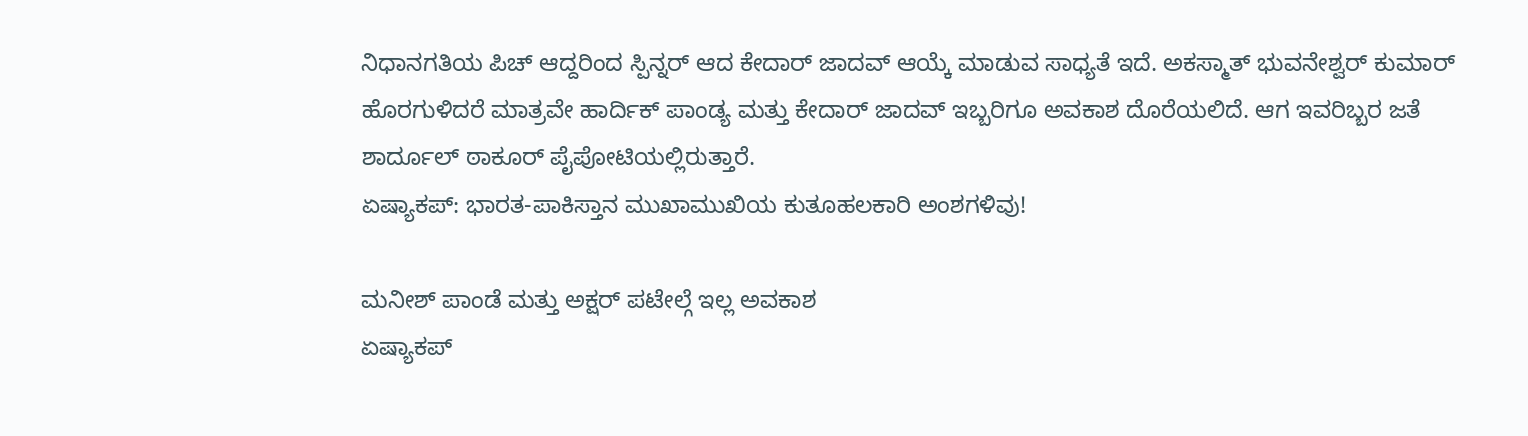ನಿಧಾನಗತಿಯ ಪಿಚ್ ಆದ್ದರಿಂದ ಸ್ಪಿನ್ನರ್ ಆದ ಕೇದಾರ್ ಜಾದವ್ ಆಯ್ಕೆ ಮಾಡುವ ಸಾಧ್ಯತೆ ಇದೆ. ಅಕಸ್ಮಾತ್ ಭುವನೇಶ್ವರ್ ಕುಮಾರ್ ಹೊರಗುಳಿದರೆ ಮಾತ್ರವೇ ಹಾರ್ದಿಕ್ ಪಾಂಡ್ಯ ಮತ್ತು ಕೇದಾರ್ ಜಾದವ್ ಇಬ್ಬರಿಗೂ ಅವಕಾಶ ದೊರೆಯಲಿದೆ. ಆಗ ಇವರಿಬ್ಬರ ಜತೆ ಶಾರ್ದೂಲ್ ಠಾಕೂರ್ ಪೈಪೋಟಿಯಲ್ಲಿರುತ್ತಾರೆ.
ಏಷ್ಯಾಕಪ್: ಭಾರತ-ಪಾಕಿಸ್ತಾನ ಮುಖಾಮುಖಿಯ ಕುತೂಹಲಕಾರಿ ಅಂಶಗಳಿವು!

ಮನೀಶ್ ಪಾಂಡೆ ಮತ್ತು ಅಕ್ಷರ್ ಪಟೇಲ್ಗೆ ಇಲ್ಲ ಅವಕಾಶ
ಏಷ್ಯಾಕಪ್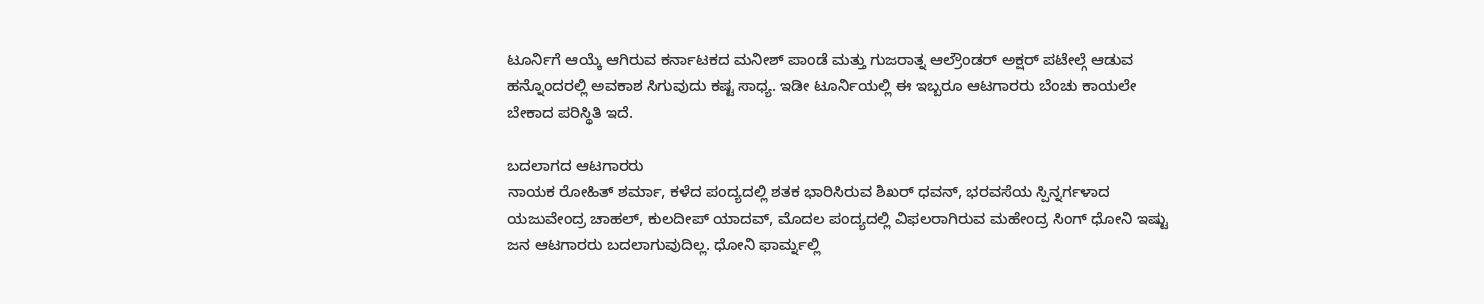ಟೂರ್ನಿಗೆ ಆಯ್ಕೆ ಆಗಿರುವ ಕರ್ನಾಟಕದ ಮನೀಶ್ ಪಾಂಡೆ ಮತ್ತು ಗುಜರಾತ್ನ ಆಲ್ರೌಂಡರ್ ಅಕ್ಷರ್ ಪಟೇಲ್ಗೆ ಆಡುವ ಹನ್ನೊಂದರಲ್ಲಿ ಅವಕಾಶ ಸಿಗುವುದು ಕಷ್ಟ ಸಾಧ್ಯ. ಇಡೀ ಟೂರ್ನಿಯಲ್ಲಿ ಈ ಇಬ್ಬರೂ ಆಟಗಾರರು ಬೆಂಚು ಕಾಯಲೇ ಬೇಕಾದ ಪರಿಸ್ಥಿತಿ ಇದೆ.

ಬದಲಾಗದ ಆಟಗಾರರು
ನಾಯಕ ರೋಹಿತ್ ಶರ್ಮಾ, ಕಳೆದ ಪಂದ್ಯದಲ್ಲಿ ಶತಕ ಭಾರಿಸಿರುವ ಶಿಖರ್ ಧವನ್, ಭರವಸೆಯ ಸ್ಪಿನ್ನರ್ಗಳಾದ ಯಜುವೇಂದ್ರ ಚಾಹಲ್, ಕುಲದೀಪ್ ಯಾದವ್, ಮೊದಲ ಪಂದ್ಯದಲ್ಲಿ ವಿಫಲರಾಗಿರುವ ಮಹೇಂದ್ರ ಸಿಂಗ್ ಧೋನಿ ಇಷ್ಟು ಜನ ಆಟಗಾರರು ಬದಲಾಗುವುದಿಲ್ಲ. ಧೋನಿ ಫಾರ್ಮ್ನಲ್ಲಿ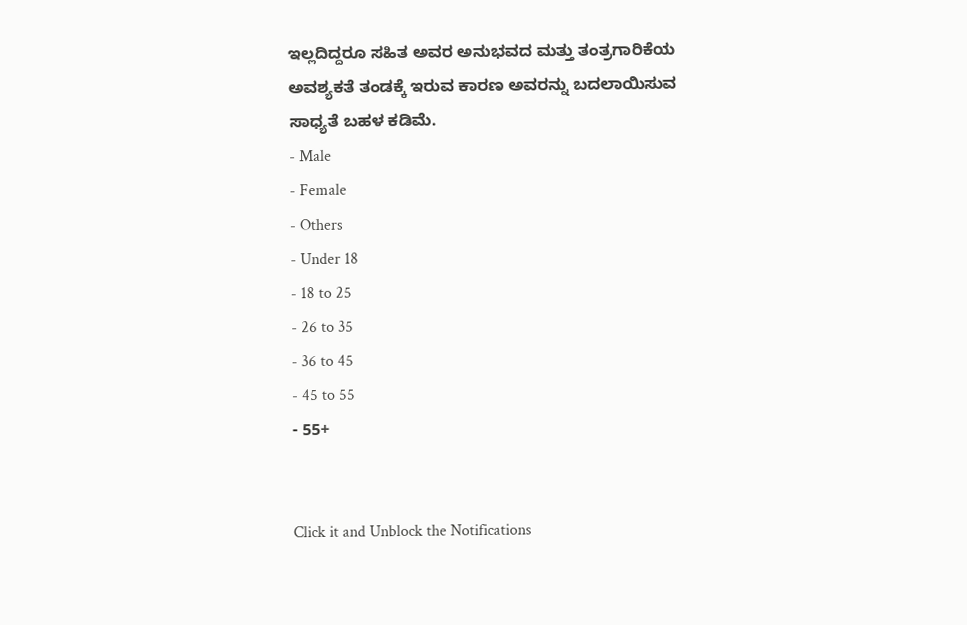ಇಲ್ಲದಿದ್ದರೂ ಸಹಿತ ಅವರ ಅನುಭವದ ಮತ್ತು ತಂತ್ರಗಾರಿಕೆಯ ಅವಶ್ಯಕತೆ ತಂಡಕ್ಕೆ ಇರುವ ಕಾರಣ ಅವರನ್ನು ಬದಲಾಯಿಸುವ ಸಾಧ್ಯತೆ ಬಹಳ ಕಡಿಮೆ.
- Male
- Female
- Others
- Under 18
- 18 to 25
- 26 to 35
- 36 to 45
- 45 to 55
- 55+


Click it and Unblock the Notifications